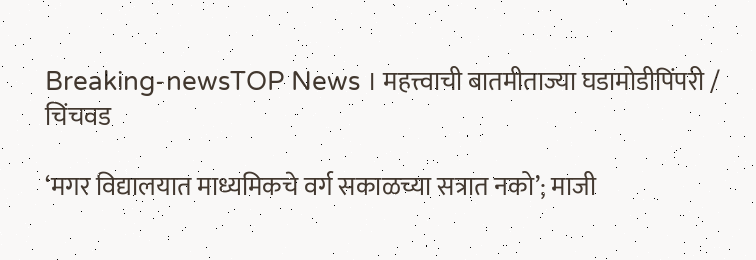Breaking-newsTOP News । महत्त्वाची बातमीताज्या घडामोडीपिंपरी / चिंचवड

‘मगर विद्यालयात माध्यमिकचे वर्ग सकाळच्या सत्रात नको’; माजी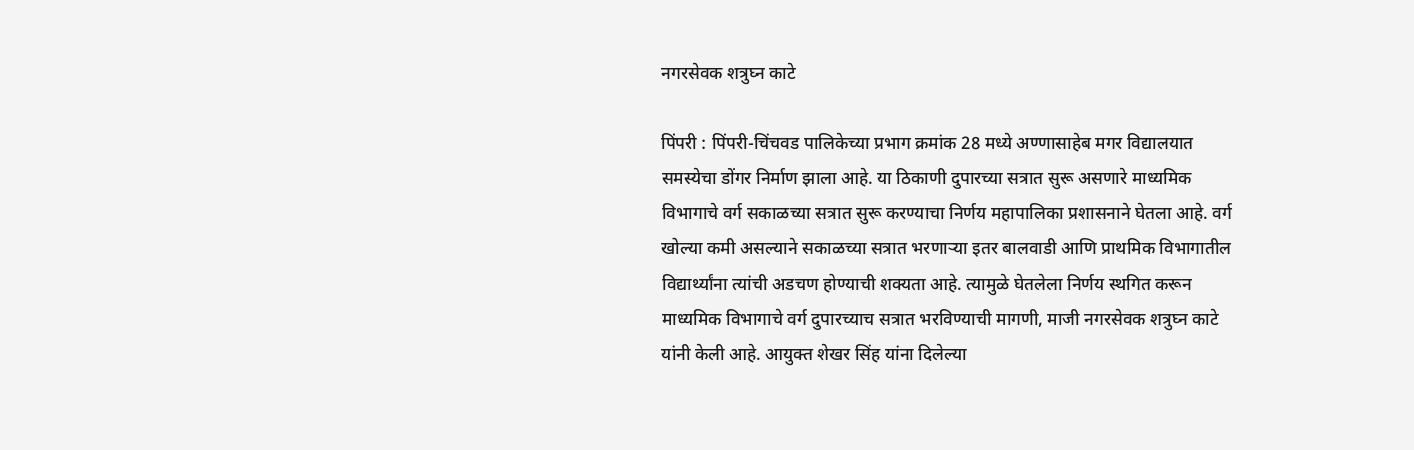नगरसेवक शत्रुघ्न काटे

पिंपरी : पिंपरी-चिंचवड पालिकेच्या प्रभाग क्रमांक 28 मध्ये अण्णासाहेब मगर विद्यालयात समस्येचा डोंगर निर्माण झाला आहे. या ठिकाणी दुपारच्या सत्रात सुरू असणारे माध्यमिक विभागाचे वर्ग सकाळच्या सत्रात सुरू करण्याचा निर्णय महापालिका प्रशासनाने घेतला आहे. वर्ग खोल्या कमी असल्याने सकाळच्या सत्रात भरणाऱ्या इतर बालवाडी आणि प्राथमिक विभागातील विद्यार्थ्यांना त्यांची अडचण होण्याची शक्यता आहे. त्यामुळे घेतलेला निर्णय स्थगित करून माध्यमिक विभागाचे वर्ग दुपारच्याच सत्रात भरविण्याची मागणी, माजी नगरसेवक शत्रुघ्न काटे यांनी केली आहे. आयुक्त शेखर सिंह यांना दिलेल्या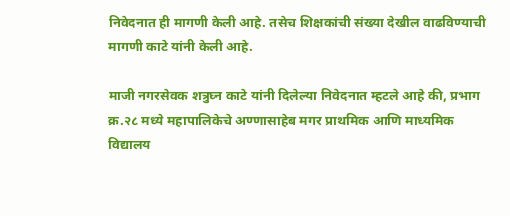निवेदनात ही मागणी केली आहे. तसेच शिक्षकांची संख्या देखील वाढविण्याची मागणी काटे यांनी केली आहे.

माजी नगरसेवक शत्रुघ्न काटे यांनी दिलेल्या निवेदनात म्हटले आहे की, प्रभाग क्र.२८ मध्ये महापालिकेचे अण्णासाहेब मगर प्राथमिक आणि माध्यमिक विद्यालय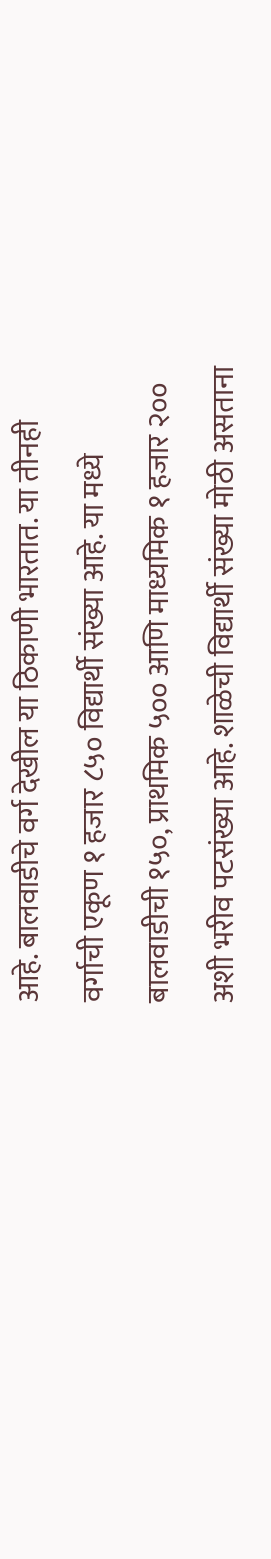आहे. बालवाडीचे वर्ग देखील या ठिकाणी भारतात. या तीनही वर्गाची एकूण १ हजार ८५० विद्यार्थी संख्या आहे. या मध्ये बालवाडीची १५०, प्राथमिक ५०० आणि माध्यमिक १ हजार २०० अशी भरीव पटसंख्या आहे. शाळेची विद्यार्थी संख्या मोठी असताना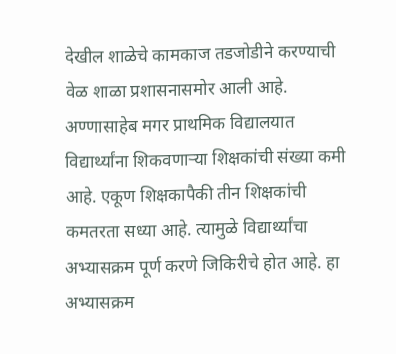देखील शाळेचे कामकाज तडजोडीने करण्याची वेळ शाळा प्रशासनासमोर आली आहे. अण्णासाहेब मगर प्राथमिक विद्यालयात विद्यार्थ्यांना शिकवणार्‍या शिक्षकांची संख्या कमी आहे. एकूण शिक्षकापैकी तीन शिक्षकांची कमतरता सध्या आहे. त्यामुळे विद्यार्थ्यांचा अभ्यासक्रम पूर्ण करणे जिकिरीचे होत आहे. हा अभ्यासक्रम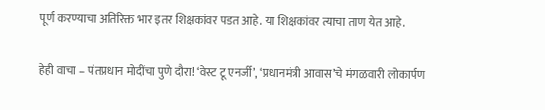पूर्ण करण्याचा अतिरिक्त भार इतर शिक्षकांवर पडत आहे. या शिक्षकांवर त्याचा ताण येत आहे.

हेही वाचा – पंतप्रधान मोदींचा पुणे दौरा! ‘वेस्ट टू एनर्जी’, ‘प्रधानमंत्री आवास’चे मंगळवारी लोकार्पण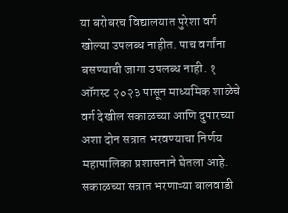या बरोबरच विद्यालयात पुरेशा वर्ग खोल्या उपलब्ध नाहीत. पाच वर्गांना बसण्याची जागा उपलब्ध नाही. १ ऑगस्ट २०२३ पासून माध्यमिक शाळेचे वर्ग देखील सकाळच्या आणि दुपारच्या अशा दोन सत्रात भरवण्याचा निर्णय महापालिका प्रशासनाने घेतला आहे. सकाळच्या सत्रात भरणाऱ्या बालवाडी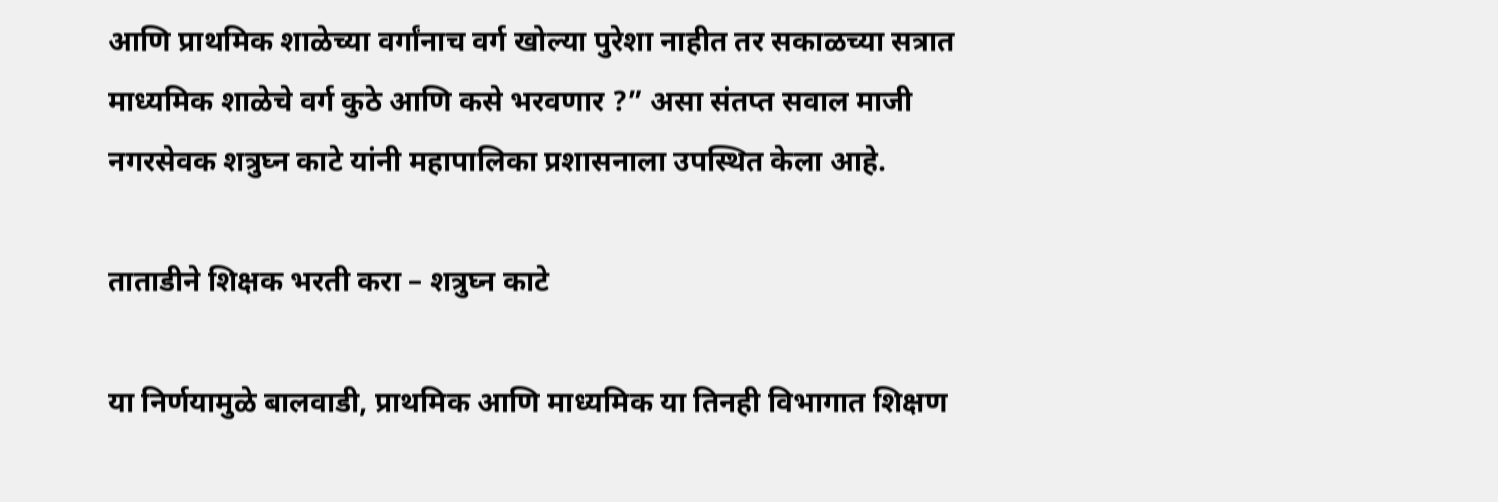आणि प्राथमिक शाळेच्या वर्गांनाच वर्ग खोल्या पुरेशा नाहीत तर सकाळच्या सत्रात माध्यमिक शाळेचे वर्ग कुठे आणि कसे भरवणार ?” असा संतप्त सवाल माजी नगरसेवक शत्रुघ्न काटे यांनी महापालिका प्रशासनाला उपस्थित केला आहे.

ताताडीने शिक्षक भरती करा – शत्रुघ्न काटे

या निर्णयामुळे बालवाडी, प्राथमिक आणि माध्यमिक या तिनही विभागात शिक्षण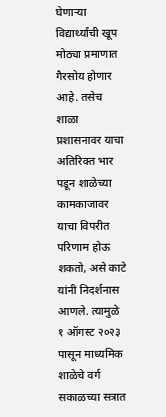घेणार्‍या विद्यार्थ्यांची खूप मोठ्या प्रमाणात गैरसोय होणार आहे. तसेच शाळा प्रशासनावर याचा अतिरिक्त भार पडून शाळेच्या कामकाजावर याचा विपरीत परिणाम होऊ शकतो, असे काटे यांनी निदर्शनास आणले. त्यामुळे १ ऑगस्ट २०२३ पासून माध्यमिक शाळेचे वर्ग सकाळच्या सत्रात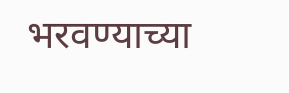भरवण्याच्या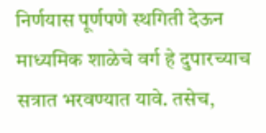निर्णयास पूर्णपणे स्थगिती देऊन माध्यमिक शाळेचे वर्ग हे दुपारच्याच सत्रात भरवण्यात यावे. तसेच,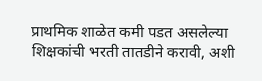प्राथमिक शाळेत कमी पडत असलेल्या शिक्षकांची भरती तातडीने करावी, अशी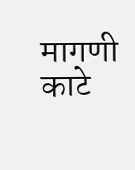मागणी काटे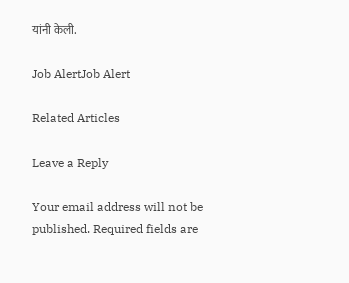यांनी केली.

Job AlertJob Alert

Related Articles

Leave a Reply

Your email address will not be published. Required fields are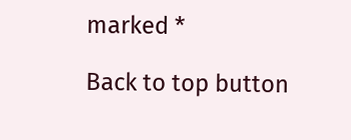marked *

Back to top button